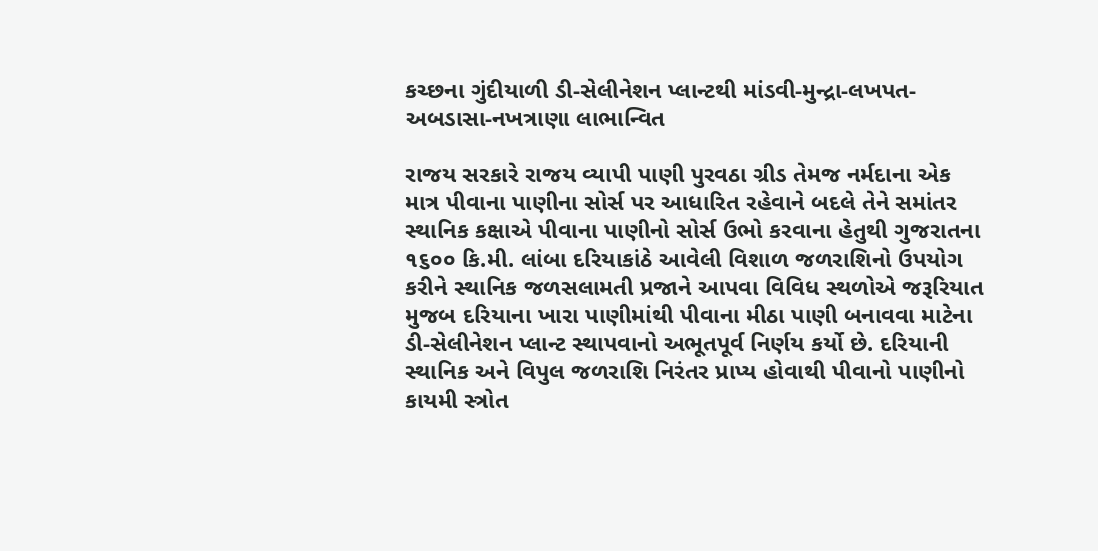કચ્છના ગુંદીયાળી ડી-સેલીનેશન પ્લાન્ટથી માંડવી-મુન્દ્રા-લખપત-અબડાસા-નખત્રાણા લાભાન્વિત

રાજય સરકારે રાજય વ્યાપી પાણી પુરવઠા ગ્રીડ તેમજ નર્મદાના એક માત્ર પીવાના પાણીના સોર્સ પર આધારિત રહેવાને બદલે તેને સમાંતર સ્થાનિક કક્ષાએ પીવાના પાણીનો સોર્સ ઉભો કરવાના હેતુથી ગુજરાતના ૧૬૦૦ કિ.મી. લાંબા દરિયાકાંઠે આવેલી વિશાળ જળરાશિનો ઉપયોગ કરીને સ્થાનિક જળસલામતી પ્રજાને આપવા વિવિધ સ્થળોએ જરૂરિયાત મુજબ દરિયાના ખારા પાણીમાંથી પીવાના મીઠા પાણી બનાવવા માટેના ડી-સેલીનેશન પ્લાન્ટ સ્થાપવાનો અભૂતપૂર્વ નિર્ણય કર્યો છે. દરિયાની સ્થાનિક અને વિપુલ જળરાશિ નિરંતર પ્રાપ્ય હોવાથી પીવાનો પાણીનો કાયમી સ્ત્રોત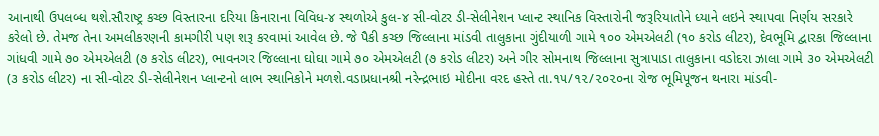આનાથી ઉપલબ્ધ થશે.સૌરાષ્ટ્ર કચ્છ વિસ્તારના દરિયા કિનારાના વિવિધ-૪ સ્થળોએ કુલ-૪ સી-વોટર ડી-સેલીનેશન પ્લાન્ટ સ્થાનિક વિસ્તારોની જરૂરિયાતોને ધ્યાને લઇને સ્થાપવા નિર્ણય સરકારે કરેલો છે. તેમજ તેના અમલીકરણની કામગીરી પણ શરૂ કરવામાં આવેલ છે. જે પૈકી કચ્છ જિલ્લાના માંડવી તાલુકાના ગુંદીયાળી ગામે ૧૦૦ એમએલટી (૧૦ કરોડ લીટર), દેવભૂમિ દ્વારકા જિલ્લાના ગાંધવી ગામે ૭૦ એમએલટી (૭ કરોડ લીટર), ભાવનગર જિલ્લાના ઘોઘા ગામે ૭૦ એમએલટી (૭ કરોડ લીટર) અને ગીર સોમનાથ જિલ્લાના સુત્રાપાડા તાલુકાના વડોદરા ઝાલા ગામે ૩૦ એમએલટી (૩ કરોડ લીટર) ના સી-વોટર ડી-સેલીનેશન પ્લાન્ટનો લાભ સ્થાનિકોને મળશે.વડાપ્રધાનશ્રી નરેન્દ્રભાઇ મોદીના વરદ હસ્તે તા.૧૫/૧૨/૨૦૨૦ના રોજ ભૂમિપૂજન થનારા માંડવી-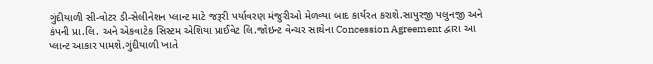ગુંદીયાળી સી-વોટર ડી-સેલીનેશન પ્લાન્ટ માટે જરૂરી પર્યાવરણ મંજુરીઓ મેળવ્યા બાદ કાર્યરત કરાશે.સાપુરજી પલુનજી અને કંપની પ્રા.લિ. અને એકવાટેક સિસ્ટમ એશિયા પ્રાઈવેટ લિ.જોઇન્ટ વેન્ચર સાથેના Concession Agreement દ્વારા આ પ્લાન્ટ આકાર પામશે.ગુંદીયાળી ખાતે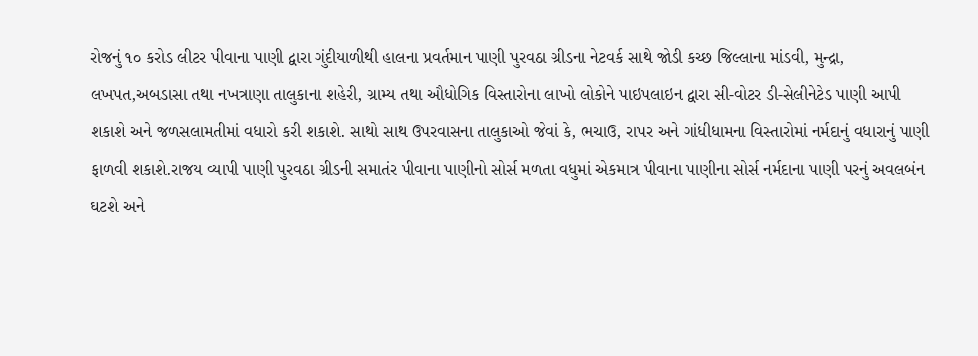રોજનું ૧૦ કરોડ લીટર પીવાના પાણી દ્વારા ગુંદીયાળીથી હાલના પ્રવર્તમાન પાણી પુરવઠા ગ્રીડના નેટવર્ક સાથે જોડી કચ્છ જિલ્લાના માંડવી, મુન્દ્રા, લખપત,અબડાસા તથા નખત્રાણા તાલુકાના શહેરી, ગ્રામ્ય તથા ઔધોગિક વિસ્તારોના લાખો લોકોને પાઇપલાઇન દ્વારા સી-વોટર ડી-સેલીનેટેડ પાણી આપી શકાશે અને જળસલામતીમાં વધારો કરી શકાશે. સાથો સાથ ઉપરવાસના તાલુકાઓ જેવાં કે, ભચાઉ, રાપર અને ગાંધીધામના વિસ્તારોમાં નર્મદાનું વધારાનું પાણી ફાળવી શકાશે.રાજય વ્યાપી પાણી પુરવઠા ગ્રીડની સમાતંર પીવાના પાણીનો સોર્સ મળતા વધુમાં એકમાત્ર પીવાના પાણીના સોર્સ નર્મદાના પાણી પરનું અવલબંન ઘટશે અને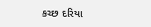કચ્છ દરિયા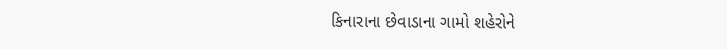કિનારાના છેવાડાના ગામો શહેરોને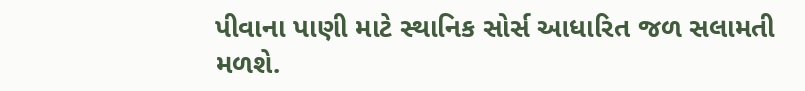પીવાના પાણી માટે સ્થાનિક સોર્સ આધારિત જળ સલામતી મળશે.